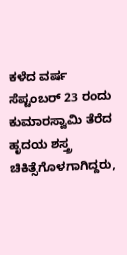ಕಳೆದ ವರ್ಷ ಸೆಪ್ಟಂಬರ್ 23 ರಂದು ಕುಮಾರಸ್ವಾಮಿ ತೆರೆದ ಹೃದಯ ಶಸ್ತ್ರ ಚಿಕಿತ್ಸೆಗೊಳಗಾಗಿದ್ದರು,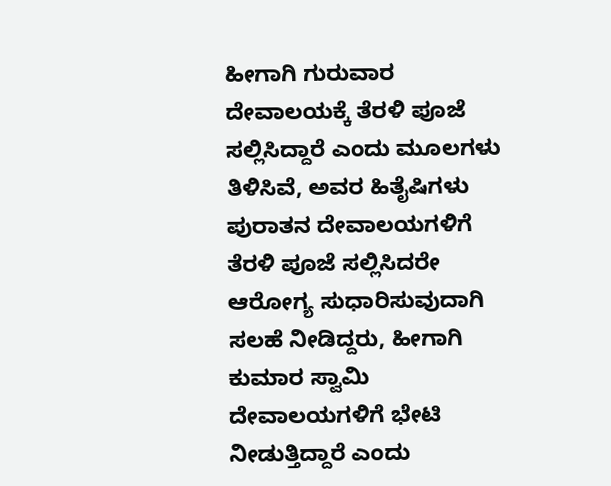ಹೀಗಾಗಿ ಗುರುವಾರ ದೇವಾಲಯಕ್ಕೆ ತೆರಳಿ ಪೂಜೆ ಸಲ್ಲಿಸಿದ್ದಾರೆ ಎಂದು ಮೂಲಗಳು ತಿಳಿಸಿವೆ, ಅವರ ಹಿತೈಷಿಗಳು ಪುರಾತನ ದೇವಾಲಯಗಳಿಗೆ ತೆರಳಿ ಪೂಜೆ ಸಲ್ಲಿಸಿದರೇ ಆರೋಗ್ಯ ಸುಧಾರಿಸುವುದಾಗಿ ಸಲಹೆ ನೀಡಿದ್ದರು, ಹೀಗಾಗಿ ಕುಮಾರ ಸ್ವಾಮಿ ದೇವಾಲಯಗಳಿಗೆ ಭೇಟಿ ನೀಡುತ್ತಿದ್ದಾರೆ ಎಂದು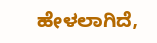ಹೇಳಲಾಗಿದೆ,